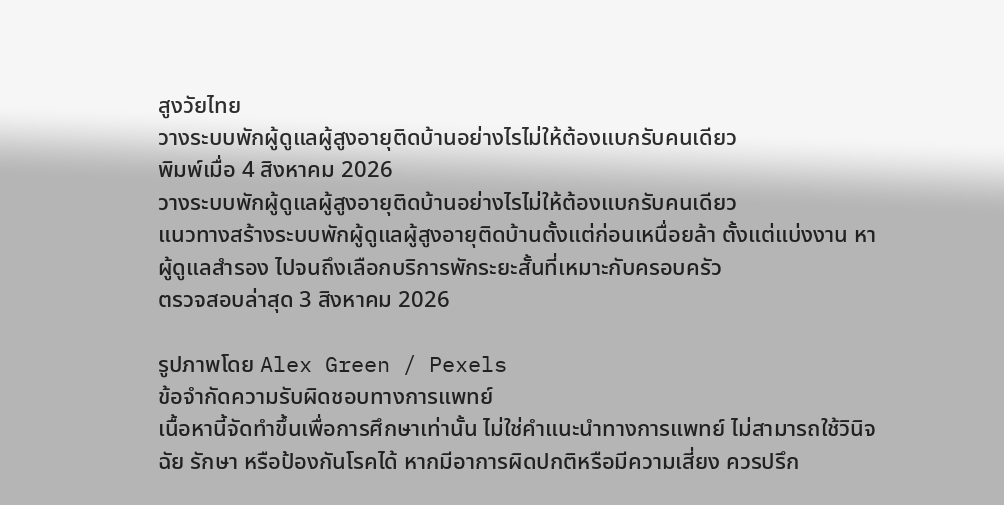สูงวัยไทย
วางระบบพักผู้ดูแลผู้สูงอายุติดบ้านอย่างไรไม่ให้ต้องแบกรับคนเดียว
พิมพ์เมื่อ 4 สิงหาคม 2026
วางระบบพักผู้ดูแลผู้สูงอายุติดบ้านอย่างไรไม่ให้ต้องแบกรับคนเดียว
แนวทางสร้างระบบพักผู้ดูแลผู้สูงอายุติดบ้านตั้งแต่ก่อนเหนื่อยล้า ตั้งแต่แบ่งงาน หาผู้ดูแลสำรอง ไปจนถึงเลือกบริการพักระยะสั้นที่เหมาะกับครอบครัว
ตรวจสอบล่าสุด 3 สิงหาคม 2026

รูปภาพโดย Alex Green / Pexels
ข้อจำกัดความรับผิดชอบทางการแพทย์
เนื้อหานี้จัดทำขึ้นเพื่อการศึกษาเท่านั้น ไม่ใช่คำแนะนำทางการแพทย์ ไม่สามารถใช้วินิจฉัย รักษา หรือป้องกันโรคได้ หากมีอาการผิดปกติหรือมีความเสี่ยง ควรปรึก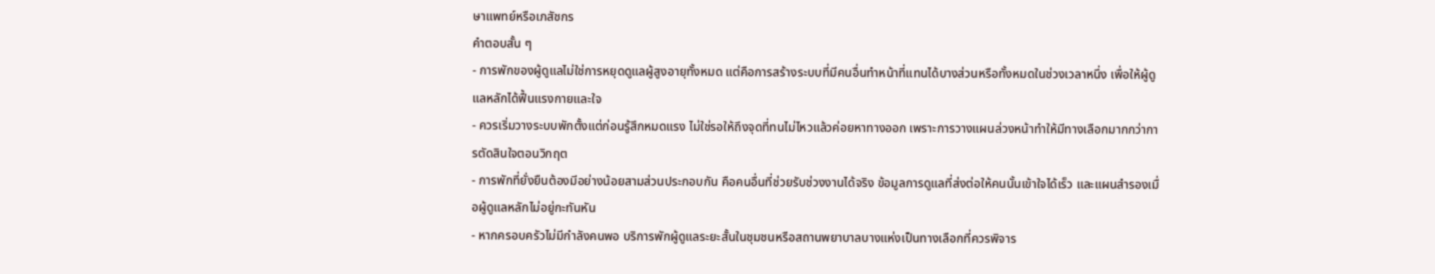ษาแพทย์หรือเภสัชกร
คำตอบสั้น ๆ
- การพักของผู้ดูแลไม่ใช่การหยุดดูแลผู้สูงอายุทั้งหมด แต่คือการสร้างระบบที่มีคนอื่นทำหน้าที่แทนได้บางส่วนหรือทั้งหมดในช่วงเวลาหนึ่ง เพื่อให้ผู้ดูแลหลักได้ฟื้นแรงกายและใจ
- ควรเริ่มวางระบบพักตั้งแต่ก่อนรู้สึกหมดแรง ไม่ใช่รอให้ถึงจุดที่ทนไม่ไหวแล้วค่อยหาทางออก เพราะการวางแผนล่วงหน้าทำให้มีทางเลือกมากกว่าการตัดสินใจตอนวิกฤต
- การพักที่ยั่งยืนต้องมีอย่างน้อยสามส่วนประกอบกัน คือคนอื่นที่ช่วยรับช่วงงานได้จริง ข้อมูลการดูแลที่ส่งต่อให้คนนั้นเข้าใจได้เร็ว และแผนสำรองเมื่อผู้ดูแลหลักไม่อยู่กะทันหัน
- หากครอบครัวไม่มีกำลังคนพอ บริการพักผู้ดูแลระยะสั้นในชุมชนหรือสถานพยาบาลบางแห่งเป็นทางเลือกที่ควรพิจาร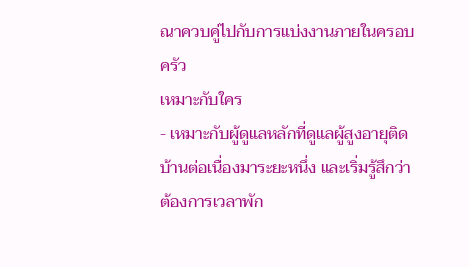ณาควบคู่ไปกับการแบ่งงานภายในครอบครัว
เหมาะกับใคร
- เหมาะกับผู้ดูแลหลักที่ดูแลผู้สูงอายุติดบ้านต่อเนื่องมาระยะหนึ่ง และเริ่มรู้สึกว่าต้องการเวลาพัก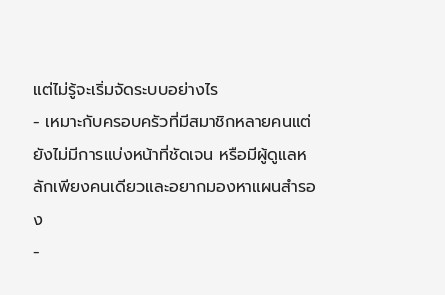แต่ไม่รู้จะเริ่มจัดระบบอย่างไร
- เหมาะกับครอบครัวที่มีสมาชิกหลายคนแต่ยังไม่มีการแบ่งหน้าที่ชัดเจน หรือมีผู้ดูแลหลักเพียงคนเดียวและอยากมองหาแผนสำรอง
-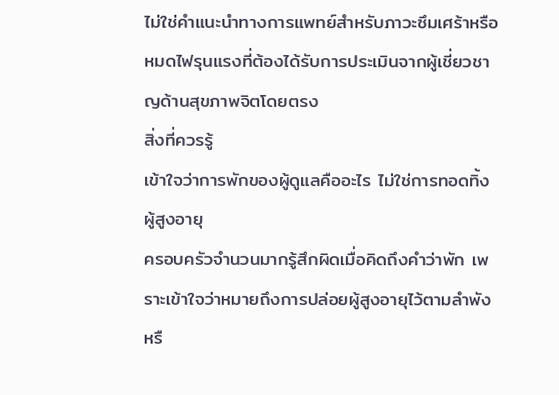ไม่ใช่คำแนะนำทางการแพทย์สำหรับภาวะซึมเศร้าหรือหมดไฟรุนแรงที่ต้องได้รับการประเมินจากผู้เชี่ยวชาญด้านสุขภาพจิตโดยตรง
สิ่งที่ควรรู้
เข้าใจว่าการพักของผู้ดูแลคืออะไร ไม่ใช่การทอดทิ้งผู้สูงอายุ
ครอบครัวจำนวนมากรู้สึกผิดเมื่อคิดถึงคำว่าพัก เพราะเข้าใจว่าหมายถึงการปล่อยผู้สูงอายุไว้ตามลำพังหรื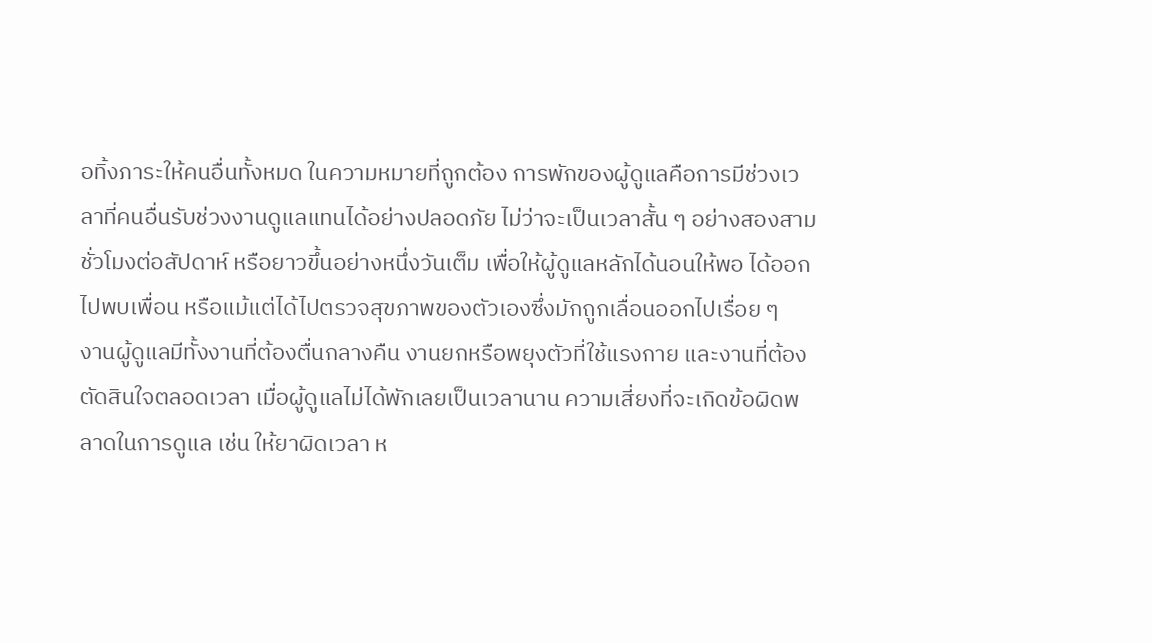อทิ้งภาระให้คนอื่นทั้งหมด ในความหมายที่ถูกต้อง การพักของผู้ดูแลคือการมีช่วงเวลาที่คนอื่นรับช่วงงานดูแลแทนได้อย่างปลอดภัย ไม่ว่าจะเป็นเวลาสั้น ๆ อย่างสองสามชั่วโมงต่อสัปดาห์ หรือยาวขึ้นอย่างหนึ่งวันเต็ม เพื่อให้ผู้ดูแลหลักได้นอนให้พอ ได้ออกไปพบเพื่อน หรือแม้แต่ได้ไปตรวจสุขภาพของตัวเองซึ่งมักถูกเลื่อนออกไปเรื่อย ๆ
งานผู้ดูแลมีทั้งงานที่ต้องตื่นกลางคืน งานยกหรือพยุงตัวที่ใช้แรงกาย และงานที่ต้องตัดสินใจตลอดเวลา เมื่อผู้ดูแลไม่ได้พักเลยเป็นเวลานาน ความเสี่ยงที่จะเกิดข้อผิดพลาดในการดูแล เช่น ให้ยาผิดเวลา ห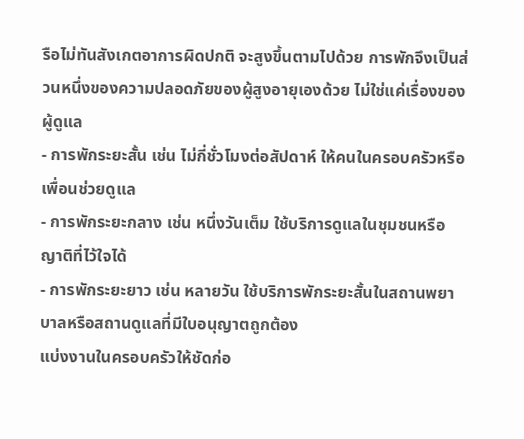รือไม่ทันสังเกตอาการผิดปกติ จะสูงขึ้นตามไปด้วย การพักจึงเป็นส่วนหนึ่งของความปลอดภัยของผู้สูงอายุเองด้วย ไม่ใช่แค่เรื่องของผู้ดูแล
- การพักระยะสั้น เช่น ไม่กี่ชั่วโมงต่อสัปดาห์ ให้คนในครอบครัวหรือเพื่อนช่วยดูแล
- การพักระยะกลาง เช่น หนึ่งวันเต็ม ใช้บริการดูแลในชุมชนหรือญาติที่ไว้ใจได้
- การพักระยะยาว เช่น หลายวัน ใช้บริการพักระยะสั้นในสถานพยาบาลหรือสถานดูแลที่มีใบอนุญาตถูกต้อง
แบ่งงานในครอบครัวให้ชัดก่อ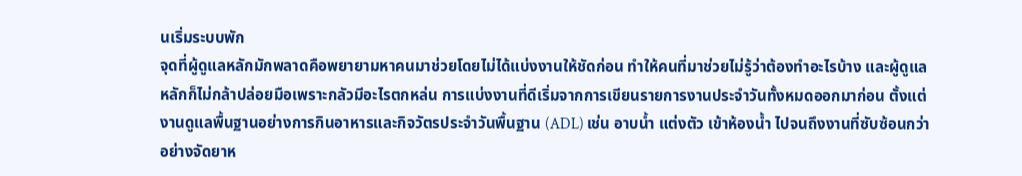นเริ่มระบบพัก
จุดที่ผู้ดูแลหลักมักพลาดคือพยายามหาคนมาช่วยโดยไม่ได้แบ่งงานให้ชัดก่อน ทำให้คนที่มาช่วยไม่รู้ว่าต้องทำอะไรบ้าง และผู้ดูแลหลักก็ไม่กล้าปล่อยมือเพราะกลัวมีอะไรตกหล่น การแบ่งงานที่ดีเริ่มจากการเขียนรายการงานประจำวันทั้งหมดออกมาก่อน ตั้งแต่งานดูแลพื้นฐานอย่างการกินอาหารและกิจวัตรประจำวันพื้นฐาน (ADL) เช่น อาบน้ำ แต่งตัว เข้าห้องน้ำ ไปจนถึงงานที่ซับซ้อนกว่าอย่างจัดยาห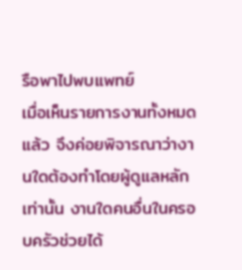รือพาไปพบแพทย์
เมื่อเห็นรายการงานทั้งหมดแล้ว จึงค่อยพิจารณาว่างานใดต้องทำโดยผู้ดูแลหลักเท่านั้น งานใดคนอื่นในครอบครัวช่วยได้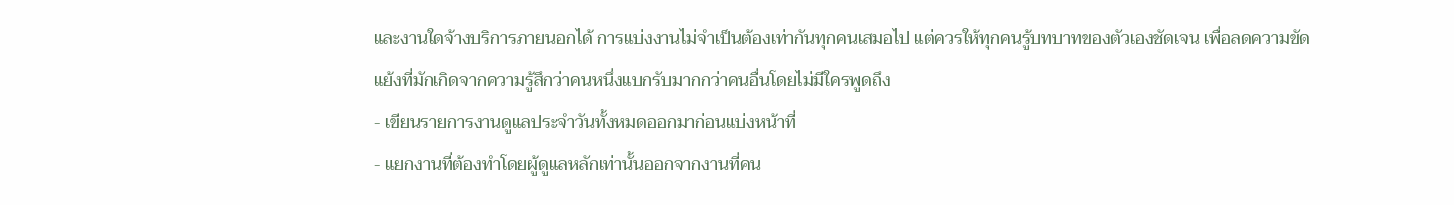และงานใดจ้างบริการภายนอกได้ การแบ่งงานไม่จำเป็นต้องเท่ากันทุกคนเสมอไป แต่ควรให้ทุกคนรู้บทบาทของตัวเองชัดเจน เพื่อลดความขัดแย้งที่มักเกิดจากความรู้สึกว่าคนหนึ่งแบกรับมากกว่าคนอื่นโดยไม่มีใครพูดถึง
- เขียนรายการงานดูแลประจำวันทั้งหมดออกมาก่อนแบ่งหน้าที่
- แยกงานที่ต้องทำโดยผู้ดูแลหลักเท่านั้นออกจากงานที่คน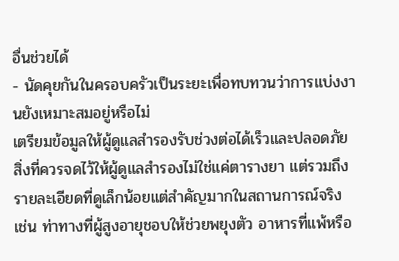อื่นช่วยได้
- นัดคุยกันในครอบครัวเป็นระยะเพื่อทบทวนว่าการแบ่งงานยังเหมาะสมอยู่หรือไม่
เตรียมข้อมูลให้ผู้ดูแลสำรองรับช่วงต่อได้เร็วและปลอดภัย
สิ่งที่ควรจดไว้ให้ผู้ดูแลสำรองไม่ใช่แค่ตารางยา แต่รวมถึงรายละเอียดที่ดูเล็กน้อยแต่สำคัญมากในสถานการณ์จริง เช่น ท่าทางที่ผู้สูงอายุชอบให้ช่วยพยุงตัว อาหารที่แพ้หรือ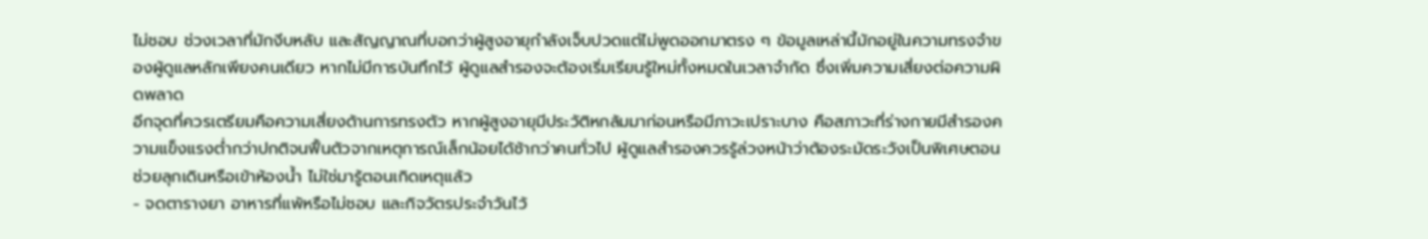ไม่ชอบ ช่วงเวลาที่มักงีบหลับ และสัญญาณที่บอกว่าผู้สูงอายุกำลังเจ็บปวดแต่ไม่พูดออกมาตรง ๆ ข้อมูลเหล่านี้มักอยู่ในความทรงจำของผู้ดูแลหลักเพียงคนเดียว หากไม่มีการบันทึกไว้ ผู้ดูแลสำรองจะต้องเริ่มเรียนรู้ใหม่ทั้งหมดในเวลาจำกัด ซึ่งเพิ่มความเสี่ยงต่อความผิดพลาด
อีกจุดที่ควรเตรียมคือความเสี่ยงด้านการทรงตัว หากผู้สูงอายุมีประวัติหกล้มมาก่อนหรือมีภาวะเปราะบาง คือสภาวะที่ร่างกายมีสำรองความแข็งแรงต่ำกว่าปกติจนฟื้นตัวจากเหตุการณ์เล็กน้อยได้ช้ากว่าคนทั่วไป ผู้ดูแลสำรองควรรู้ล่วงหน้าว่าต้องระมัดระวังเป็นพิเศษตอนช่วยลุกเดินหรือเข้าห้องน้ำ ไม่ใช่มารู้ตอนเกิดเหตุแล้ว
- จดตารางยา อาหารที่แพ้หรือไม่ชอบ และกิจวัตรประจำวันไว้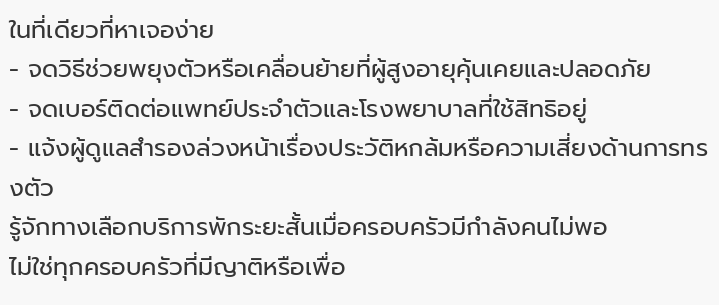ในที่เดียวที่หาเจอง่าย
- จดวิธีช่วยพยุงตัวหรือเคลื่อนย้ายที่ผู้สูงอายุคุ้นเคยและปลอดภัย
- จดเบอร์ติดต่อแพทย์ประจำตัวและโรงพยาบาลที่ใช้สิทธิอยู่
- แจ้งผู้ดูแลสำรองล่วงหน้าเรื่องประวัติหกล้มหรือความเสี่ยงด้านการทรงตัว
รู้จักทางเลือกบริการพักระยะสั้นเมื่อครอบครัวมีกำลังคนไม่พอ
ไม่ใช่ทุกครอบครัวที่มีญาติหรือเพื่อ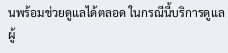นพร้อมช่วยดูแลได้ตลอด ในกรณีนี้บริการดูแลผู้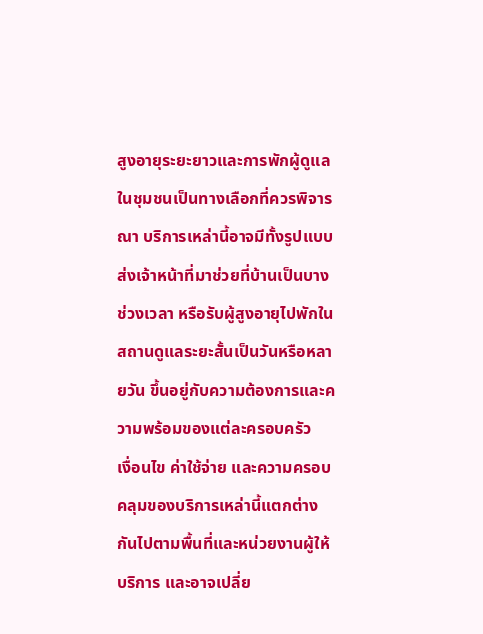สูงอายุระยะยาวและการพักผู้ดูแลในชุมชนเป็นทางเลือกที่ควรพิจารณา บริการเหล่านี้อาจมีทั้งรูปแบบส่งเจ้าหน้าที่มาช่วยที่บ้านเป็นบางช่วงเวลา หรือรับผู้สูงอายุไปพักในสถานดูแลระยะสั้นเป็นวันหรือหลายวัน ขึ้นอยู่กับความต้องการและความพร้อมของแต่ละครอบครัว
เงื่อนไข ค่าใช้จ่าย และความครอบคลุมของบริการเหล่านี้แตกต่างกันไปตามพื้นที่และหน่วยงานผู้ให้บริการ และอาจเปลี่ย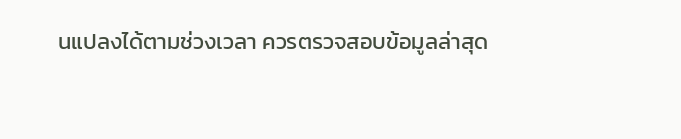นแปลงได้ตามช่วงเวลา ควรตรวจสอบข้อมูลล่าสุด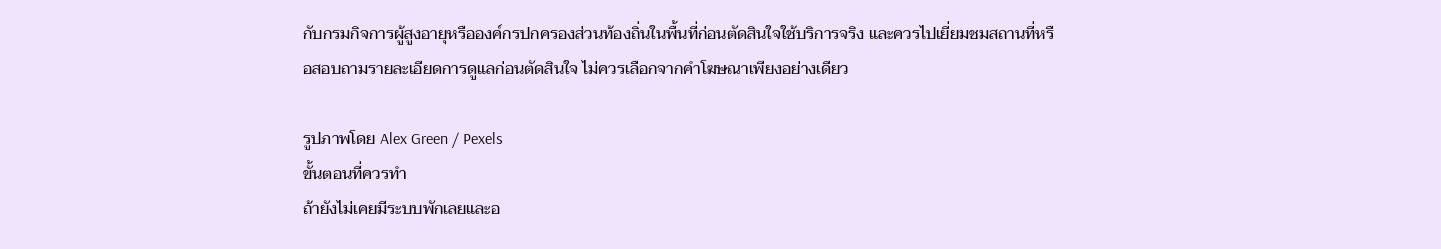กับกรมกิจการผู้สูงอายุหรือองค์กรปกครองส่วนท้องถิ่นในพื้นที่ก่อนตัดสินใจใช้บริการจริง และควรไปเยี่ยมชมสถานที่หรือสอบถามรายละเอียดการดูแลก่อนตัดสินใจ ไม่ควรเลือกจากคำโฆษณาเพียงอย่างเดียว

รูปภาพโดย Alex Green / Pexels
ขั้นตอนที่ควรทำ
ถ้ายังไม่เคยมีระบบพักเลยและอ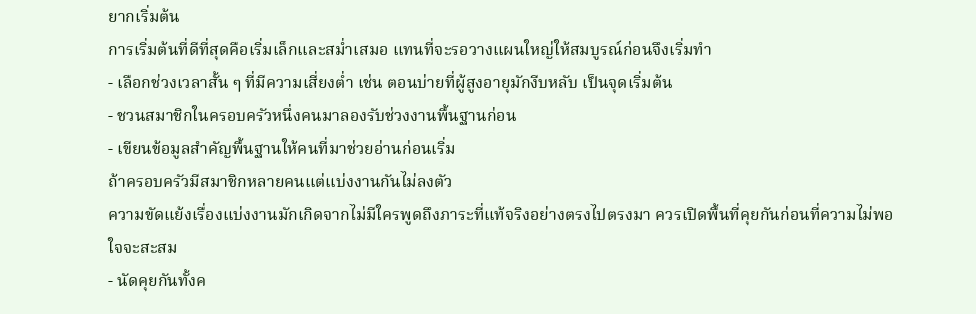ยากเริ่มต้น
การเริ่มต้นที่ดีที่สุดคือเริ่มเล็กและสม่ำเสมอ แทนที่จะรอวางแผนใหญ่ให้สมบูรณ์ก่อนจึงเริ่มทำ
- เลือกช่วงเวลาสั้น ๆ ที่มีความเสี่ยงต่ำ เช่น ตอนบ่ายที่ผู้สูงอายุมักงีบหลับ เป็นจุดเริ่มต้น
- ชวนสมาชิกในครอบครัวหนึ่งคนมาลองรับช่วงงานพื้นฐานก่อน
- เขียนข้อมูลสำคัญพื้นฐานให้คนที่มาช่วยอ่านก่อนเริ่ม
ถ้าครอบครัวมีสมาชิกหลายคนแต่แบ่งงานกันไม่ลงตัว
ความขัดแย้งเรื่องแบ่งงานมักเกิดจากไม่มีใครพูดถึงภาระที่แท้จริงอย่างตรงไปตรงมา ควรเปิดพื้นที่คุยกันก่อนที่ความไม่พอใจจะสะสม
- นัดคุยกันทั้งค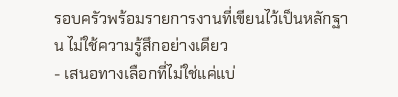รอบครัวพร้อมรายการงานที่เขียนไว้เป็นหลักฐาน ไม่ใช้ความรู้สึกอย่างเดียว
- เสนอทางเลือกที่ไม่ใช่แค่แบ่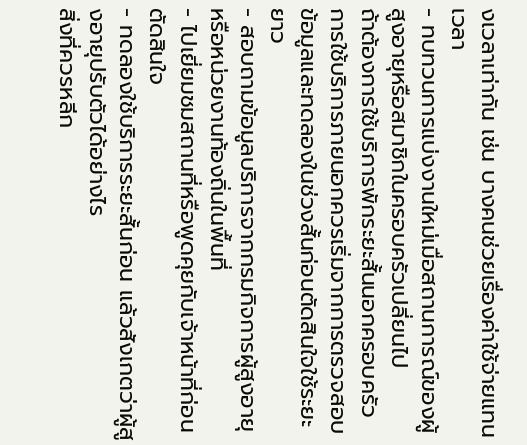งเวลาเท่ากัน เช่น บางคนช่วยเรื่องค่าใช้จ่ายแทนเวลา
- ทบทวนการแบ่งงานใหม่เมื่อสถานการณ์ของผู้สูงอายุหรือสมาชิกในครอบครัวเปลี่ยนไป
ถ้าต้องการใช้บริการพักระยะสั้นนอกครอบครัว
การใช้บริการภายนอกควรเริ่มจากการตรวจสอบข้อมูลและทดลองในช่วงสั้นก่อนตัดสินใจใช้ระยะยาว
- สอบถามข้อมูลบริการจากกรมกิจการผู้สูงอายุหรือหน่วยงานท้องถิ่นในพื้นที่
- ไปเยี่ยมชมสถานที่หรือพูดคุยกับเจ้าหน้าที่ก่อนตัดสินใจ
- ทดลองใช้บริการระยะสั้นก่อน แล้วสังเกตว่าผู้สูงอายุปรับตัวได้อย่างไร
สิ่งที่ควรหลีก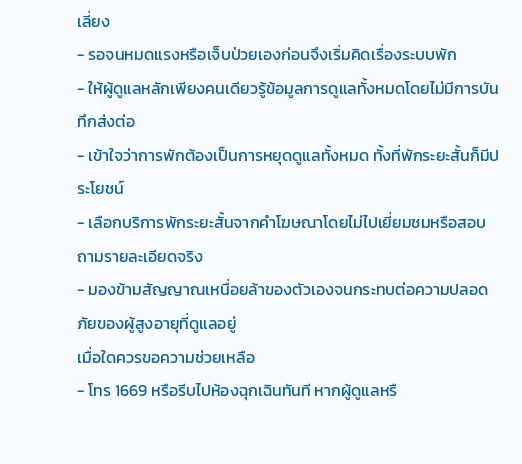เลี่ยง
- รอจนหมดแรงหรือเจ็บป่วยเองก่อนจึงเริ่มคิดเรื่องระบบพัก
- ให้ผู้ดูแลหลักเพียงคนเดียวรู้ข้อมูลการดูแลทั้งหมดโดยไม่มีการบันทึกส่งต่อ
- เข้าใจว่าการพักต้องเป็นการหยุดดูแลทั้งหมด ทั้งที่พักระยะสั้นก็มีประโยชน์
- เลือกบริการพักระยะสั้นจากคำโฆษณาโดยไม่ไปเยี่ยมชมหรือสอบถามรายละเอียดจริง
- มองข้ามสัญญาณเหนื่อยล้าของตัวเองจนกระทบต่อความปลอดภัยของผู้สูงอายุที่ดูแลอยู่
เมื่อใดควรขอความช่วยเหลือ
- โทร 1669 หรือรีบไปห้องฉุกเฉินทันที หากผู้ดูแลหรื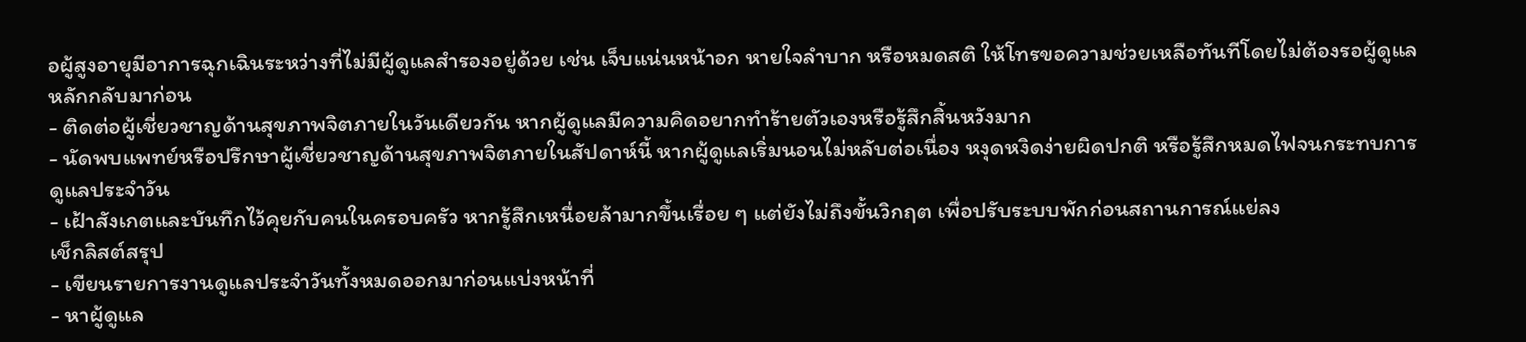อผู้สูงอายุมีอาการฉุกเฉินระหว่างที่ไม่มีผู้ดูแลสำรองอยู่ด้วย เช่น เจ็บแน่นหน้าอก หายใจลำบาก หรือหมดสติ ให้โทรขอความช่วยเหลือทันทีโดยไม่ต้องรอผู้ดูแลหลักกลับมาก่อน
- ติดต่อผู้เชี่ยวชาญด้านสุขภาพจิตภายในวันเดียวกัน หากผู้ดูแลมีความคิดอยากทำร้ายตัวเองหรือรู้สึกสิ้นหวังมาก
- นัดพบแพทย์หรือปรึกษาผู้เชี่ยวชาญด้านสุขภาพจิตภายในสัปดาห์นี้ หากผู้ดูแลเริ่มนอนไม่หลับต่อเนื่อง หงุดหงิดง่ายผิดปกติ หรือรู้สึกหมดไฟจนกระทบการดูแลประจำวัน
- เฝ้าสังเกตและบันทึกไว้คุยกับคนในครอบครัว หากรู้สึกเหนื่อยล้ามากขึ้นเรื่อย ๆ แต่ยังไม่ถึงขั้นวิกฤต เพื่อปรับระบบพักก่อนสถานการณ์แย่ลง
เช็กลิสต์สรุป
- เขียนรายการงานดูแลประจำวันทั้งหมดออกมาก่อนแบ่งหน้าที่
- หาผู้ดูแล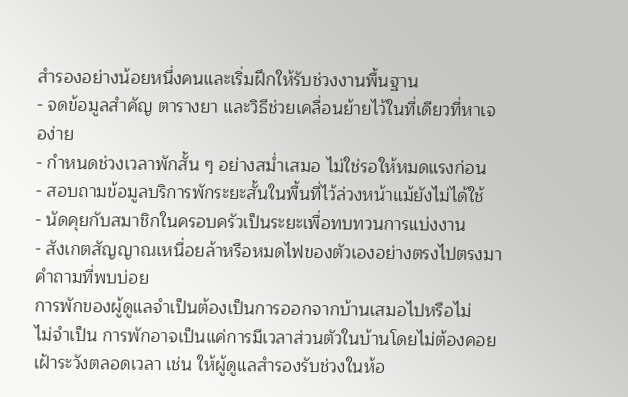สำรองอย่างน้อยหนึ่งคนและเริ่มฝึกให้รับช่วงงานพื้นฐาน
- จดข้อมูลสำคัญ ตารางยา และวิธีช่วยเคลื่อนย้ายไว้ในที่เดียวที่หาเจอง่าย
- กำหนดช่วงเวลาพักสั้น ๆ อย่างสม่ำเสมอ ไม่ใช่รอให้หมดแรงก่อน
- สอบถามข้อมูลบริการพักระยะสั้นในพื้นที่ไว้ล่วงหน้าแม้ยังไม่ได้ใช้
- นัดคุยกับสมาชิกในครอบครัวเป็นระยะเพื่อทบทวนการแบ่งงาน
- สังเกตสัญญาณเหนื่อยล้าหรือหมดไฟของตัวเองอย่างตรงไปตรงมา
คำถามที่พบบ่อย
การพักของผู้ดูแลจำเป็นต้องเป็นการออกจากบ้านเสมอไปหรือไม่
ไม่จำเป็น การพักอาจเป็นแค่การมีเวลาส่วนตัวในบ้านโดยไม่ต้องคอยเฝ้าระวังตลอดเวลา เช่น ให้ผู้ดูแลสำรองรับช่วงในห้อ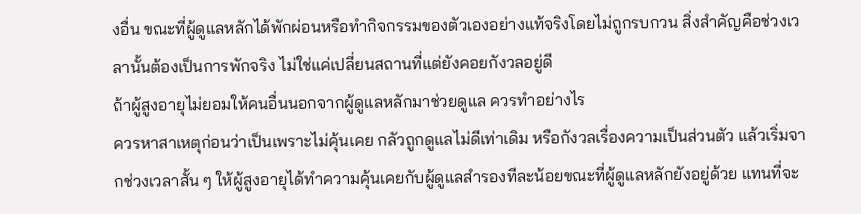งอื่น ขณะที่ผู้ดูแลหลักได้พักผ่อนหรือทำกิจกรรมของตัวเองอย่างแท้จริงโดยไม่ถูกรบกวน สิ่งสำคัญคือช่วงเวลานั้นต้องเป็นการพักจริง ไม่ใช่แค่เปลี่ยนสถานที่แต่ยังคอยกังวลอยู่ดี
ถ้าผู้สูงอายุไม่ยอมให้คนอื่นนอกจากผู้ดูแลหลักมาช่วยดูแล ควรทำอย่างไร
ควรหาสาเหตุก่อนว่าเป็นเพราะไม่คุ้นเคย กลัวถูกดูแลไม่ดีเท่าเดิม หรือกังวลเรื่องความเป็นส่วนตัว แล้วเริ่มจากช่วงเวลาสั้น ๆ ให้ผู้สูงอายุได้ทำความคุ้นเคยกับผู้ดูแลสำรองทีละน้อยขณะที่ผู้ดูแลหลักยังอยู่ด้วย แทนที่จะ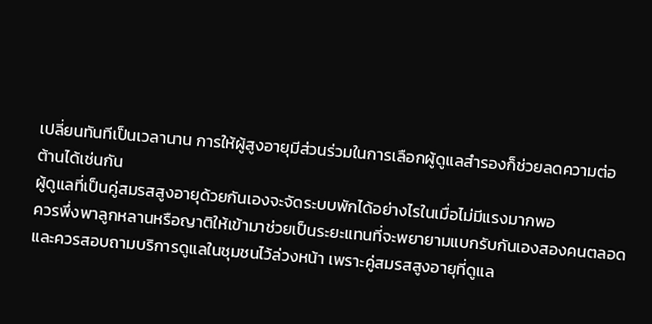เปลี่ยนทันทีเป็นเวลานาน การให้ผู้สูงอายุมีส่วนร่วมในการเลือกผู้ดูแลสำรองก็ช่วยลดความต่อต้านได้เช่นกัน
ผู้ดูแลที่เป็นคู่สมรสสูงอายุด้วยกันเองจะจัดระบบพักได้อย่างไรในเมื่อไม่มีแรงมากพอ
ควรพึ่งพาลูกหลานหรือญาติให้เข้ามาช่วยเป็นระยะแทนที่จะพยายามแบกรับกันเองสองคนตลอด และควรสอบถามบริการดูแลในชุมชนไว้ล่วงหน้า เพราะคู่สมรสสูงอายุที่ดูแล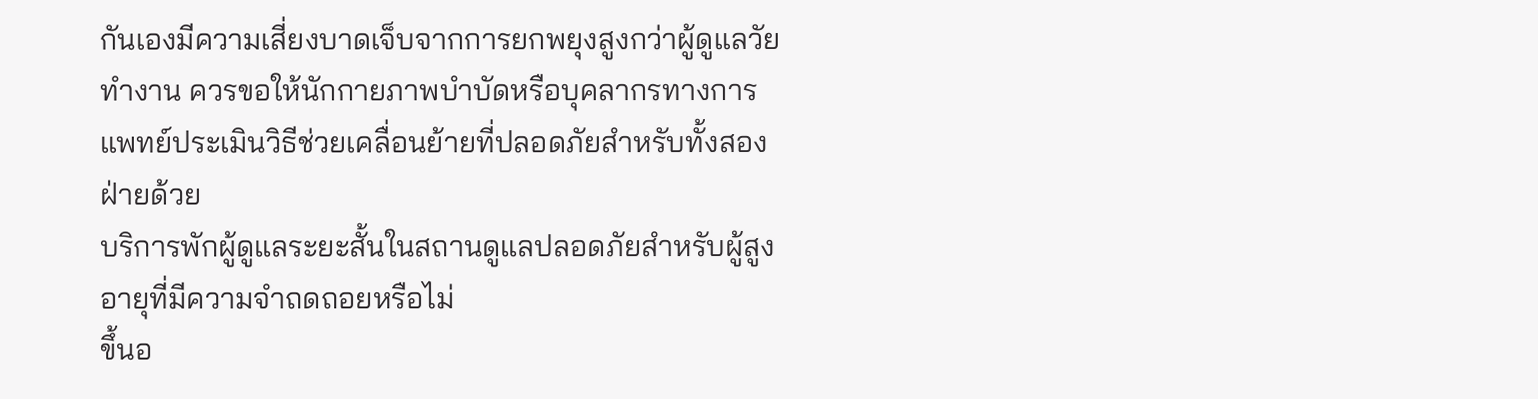กันเองมีความเสี่ยงบาดเจ็บจากการยกพยุงสูงกว่าผู้ดูแลวัยทำงาน ควรขอให้นักกายภาพบำบัดหรือบุคลากรทางการแพทย์ประเมินวิธีช่วยเคลื่อนย้ายที่ปลอดภัยสำหรับทั้งสองฝ่ายด้วย
บริการพักผู้ดูแลระยะสั้นในสถานดูแลปลอดภัยสำหรับผู้สูงอายุที่มีความจำถดถอยหรือไม่
ขึ้นอ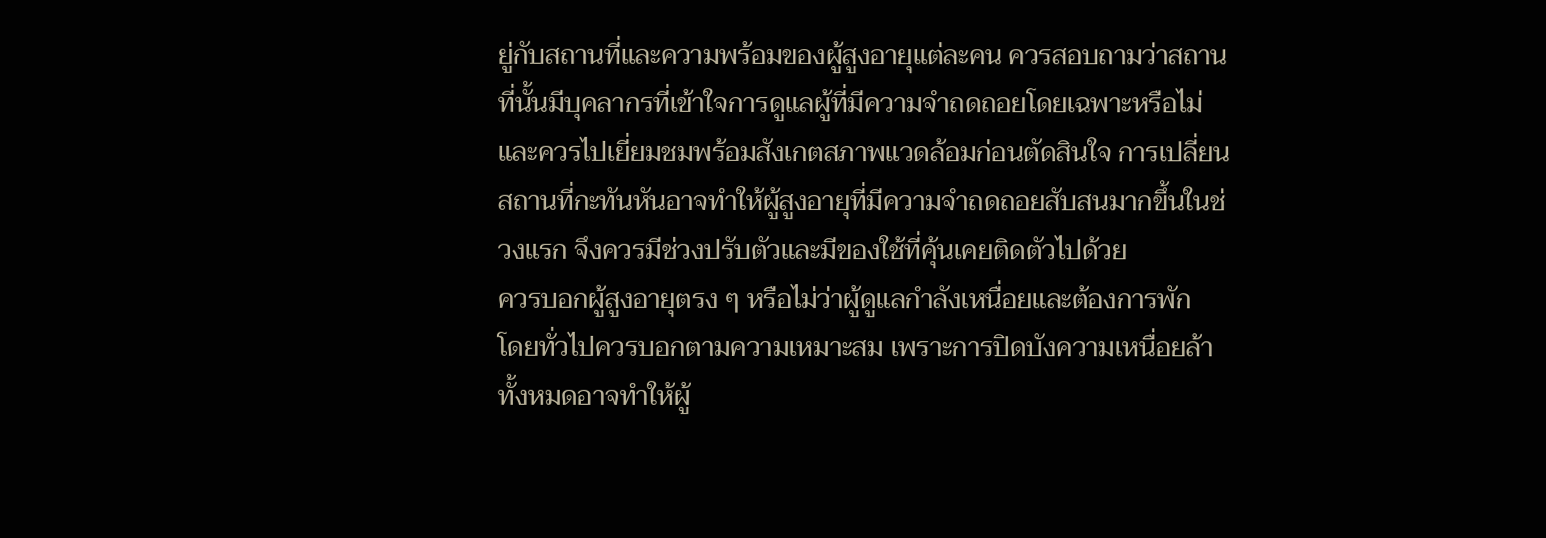ยู่กับสถานที่และความพร้อมของผู้สูงอายุแต่ละคน ควรสอบถามว่าสถานที่นั้นมีบุคลากรที่เข้าใจการดูแลผู้ที่มีความจำถดถอยโดยเฉพาะหรือไม่ และควรไปเยี่ยมชมพร้อมสังเกตสภาพแวดล้อมก่อนตัดสินใจ การเปลี่ยนสถานที่กะทันหันอาจทำให้ผู้สูงอายุที่มีความจำถดถอยสับสนมากขึ้นในช่วงแรก จึงควรมีช่วงปรับตัวและมีของใช้ที่คุ้นเคยติดตัวไปด้วย
ควรบอกผู้สูงอายุตรง ๆ หรือไม่ว่าผู้ดูแลกำลังเหนื่อยและต้องการพัก
โดยทั่วไปควรบอกตามความเหมาะสม เพราะการปิดบังความเหนื่อยล้าทั้งหมดอาจทำให้ผู้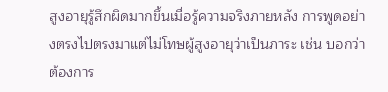สูงอายุรู้สึกผิดมากขึ้นเมื่อรู้ความจริงภายหลัง การพูดอย่างตรงไปตรงมาแต่ไม่โทษผู้สูงอายุว่าเป็นภาระ เช่น บอกว่าต้องการ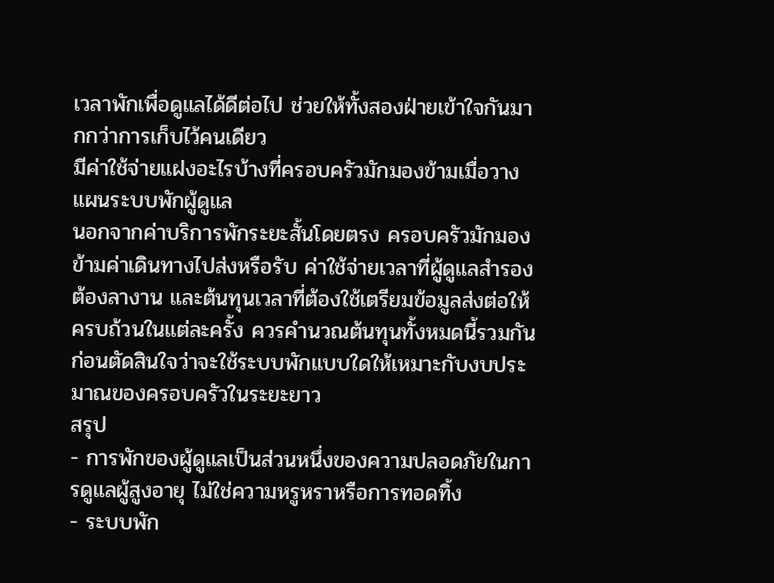เวลาพักเพื่อดูแลได้ดีต่อไป ช่วยให้ทั้งสองฝ่ายเข้าใจกันมากกว่าการเก็บไว้คนเดียว
มีค่าใช้จ่ายแฝงอะไรบ้างที่ครอบครัวมักมองข้ามเมื่อวางแผนระบบพักผู้ดูแล
นอกจากค่าบริการพักระยะสั้นโดยตรง ครอบครัวมักมองข้ามค่าเดินทางไปส่งหรือรับ ค่าใช้จ่ายเวลาที่ผู้ดูแลสำรองต้องลางาน และต้นทุนเวลาที่ต้องใช้เตรียมข้อมูลส่งต่อให้ครบถ้วนในแต่ละครั้ง ควรคำนวณต้นทุนทั้งหมดนี้รวมกันก่อนตัดสินใจว่าจะใช้ระบบพักแบบใดให้เหมาะกับงบประมาณของครอบครัวในระยะยาว
สรุป
- การพักของผู้ดูแลเป็นส่วนหนึ่งของความปลอดภัยในการดูแลผู้สูงอายุ ไม่ใช่ความหรูหราหรือการทอดทิ้ง
- ระบบพัก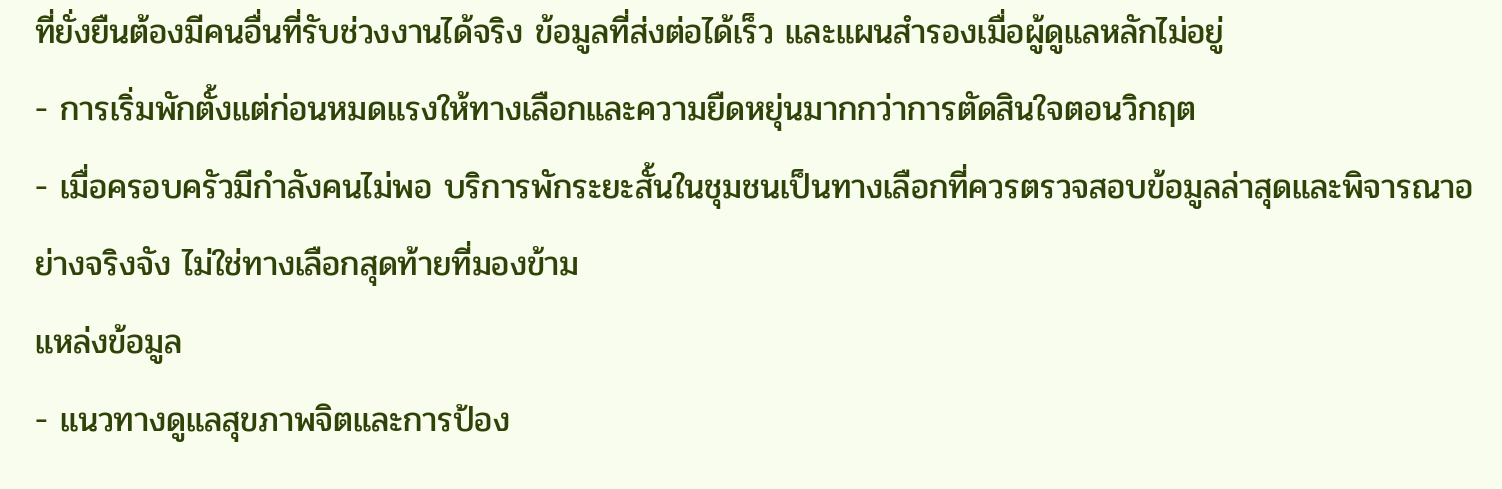ที่ยั่งยืนต้องมีคนอื่นที่รับช่วงงานได้จริง ข้อมูลที่ส่งต่อได้เร็ว และแผนสำรองเมื่อผู้ดูแลหลักไม่อยู่
- การเริ่มพักตั้งแต่ก่อนหมดแรงให้ทางเลือกและความยืดหยุ่นมากกว่าการตัดสินใจตอนวิกฤต
- เมื่อครอบครัวมีกำลังคนไม่พอ บริการพักระยะสั้นในชุมชนเป็นทางเลือกที่ควรตรวจสอบข้อมูลล่าสุดและพิจารณาอย่างจริงจัง ไม่ใช่ทางเลือกสุดท้ายที่มองข้าม
แหล่งข้อมูล
- แนวทางดูแลสุขภาพจิตและการป้อง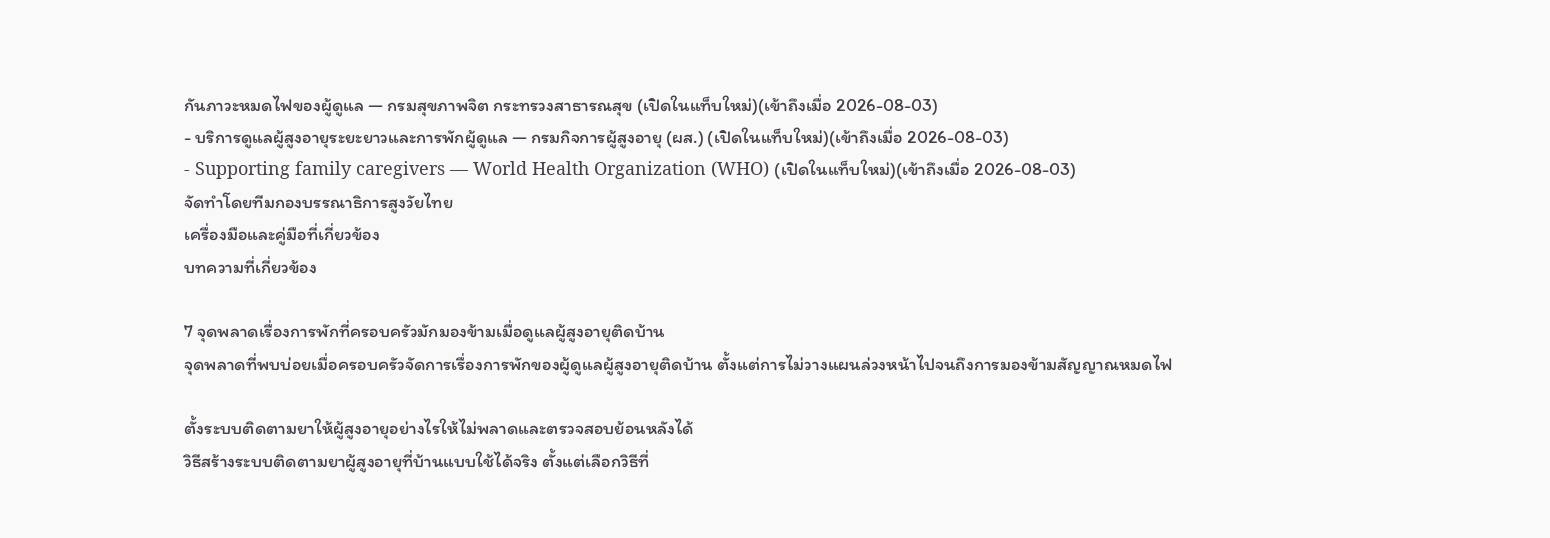กันภาวะหมดไฟของผู้ดูแล — กรมสุขภาพจิต กระทรวงสาธารณสุข (เปิดในแท็บใหม่)(เข้าถึงเมื่อ 2026-08-03)
- บริการดูแลผู้สูงอายุระยะยาวและการพักผู้ดูแล — กรมกิจการผู้สูงอายุ (ผส.) (เปิดในแท็บใหม่)(เข้าถึงเมื่อ 2026-08-03)
- Supporting family caregivers — World Health Organization (WHO) (เปิดในแท็บใหม่)(เข้าถึงเมื่อ 2026-08-03)
จัดทำโดยทีมกองบรรณาธิการสูงวัยไทย
เครื่องมือและคู่มือที่เกี่ยวข้อง
บทความที่เกี่ยวข้อง

7 จุดพลาดเรื่องการพักที่ครอบครัวมักมองข้ามเมื่อดูแลผู้สูงอายุติดบ้าน
จุดพลาดที่พบบ่อยเมื่อครอบครัวจัดการเรื่องการพักของผู้ดูแลผู้สูงอายุติดบ้าน ตั้งแต่การไม่วางแผนล่วงหน้าไปจนถึงการมองข้ามสัญญาณหมดไฟ

ตั้งระบบติดตามยาให้ผู้สูงอายุอย่างไรให้ไม่พลาดและตรวจสอบย้อนหลังได้
วิธีสร้างระบบติดตามยาผู้สูงอายุที่บ้านแบบใช้ได้จริง ตั้งแต่เลือกวิธีที่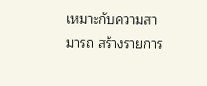เหมาะกับความสามารถ สร้างรายการ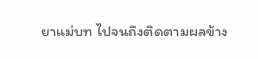ยาแม่บท ไปจนถึงติดตามผลข้าง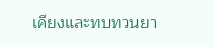เคียงและทบทวนยา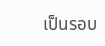เป็นรอบ